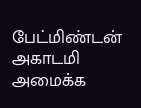பேட்மிண்டன் அகாடமி அமைக்க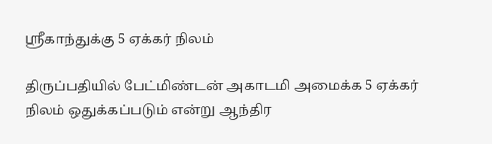ஸ்ரீகாந்துக்கு 5 ஏக்கர் நிலம்

திருப்பதியில் பேட்மிண்டன் அகாடமி அமைக்க 5 ஏக்கர் நிலம் ஒதுக்கப்படும் என்று ஆந்திர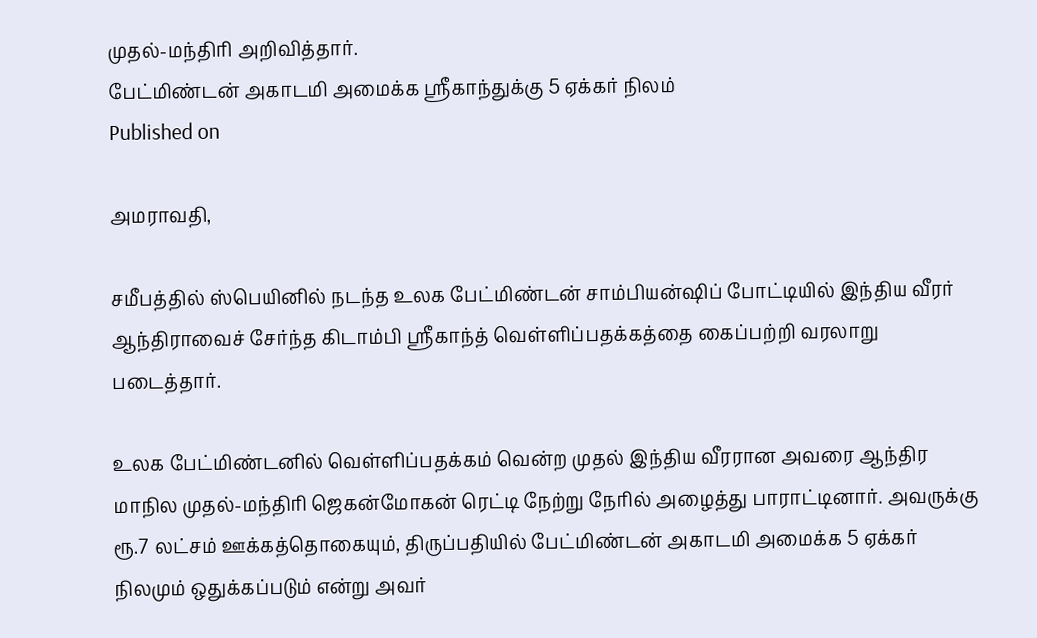முதல்-மந்திரி அறிவித்தார்.
பேட்மிண்டன் அகாடமி அமைக்க ஸ்ரீகாந்துக்கு 5 ஏக்கர் நிலம்
Published on

அமராவதி,

சமீபத்தில் ஸ்பெயினில் நடந்த உலக பேட்மிண்டன் சாம்பியன்ஷிப் போட்டியில் இந்திய வீரர் ஆந்திராவைச் சேர்ந்த கிடாம்பி ஸ்ரீகாந்த் வெள்ளிப்பதக்கத்தை கைப்பற்றி வரலாறு படைத்தார்.

உலக பேட்மிண்டனில் வெள்ளிப்பதக்கம் வென்ற முதல் இந்திய வீரரான அவரை ஆந்திர மாநில முதல்-மந்திரி ஜெகன்மோகன் ரெட்டி நேற்று நேரில் அழைத்து பாராட்டினார். அவருக்கு ரூ.7 லட்சம் ஊக்கத்தொகையும், திருப்பதியில் பேட்மிண்டன் அகாடமி அமைக்க 5 ஏக்கர் நிலமும் ஒதுக்கப்படும் என்று அவர்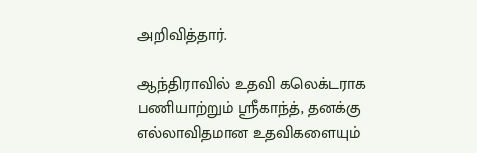அறிவித்தார்.

ஆந்திராவில் உதவி கலெக்டராக பணியாற்றும் ஸ்ரீகாந்த், தனக்கு எல்லாவிதமான உதவிகளையும்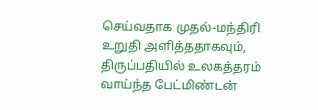செய்வதாக முதல்-மந்திரி உறுதி அளித்ததாகவும், திருப்பதியில் உலகத்தரம் வாய்ந்த பேட்மிண்டன்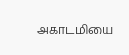அகாடமியை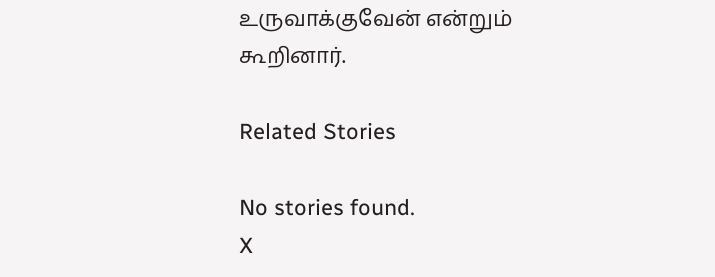உருவாக்குவேன் என்றும் கூறினார்.

Related Stories

No stories found.
X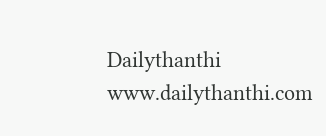Dailythanthi
www.dailythanthi.com